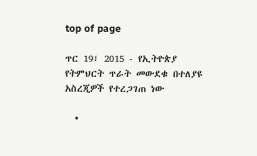top of page

ጥር 19፣ 2015 - የኢትዮጵያ የትምህርት ጥራት መውደቁ በተለያዩ አስረጂዎች የተረጋገጠ ነው

  •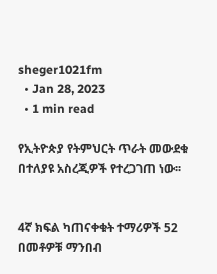sheger1021fm
  • Jan 28, 2023
  • 1 min read

የኢትዮጵያ የትምህርት ጥራት መውደቁ በተለያዩ አስረጂዎች የተረጋገጠ ነው፡፡


4ኛ ክፍል ካጠናቀቁት ተማሪዎች 52 በመቶዎቹ ማንበብ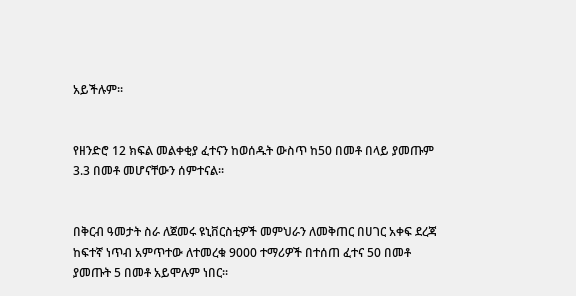አይችሉም፡፡


የዘንድሮ 12 ክፍል መልቀቂያ ፈተናን ከወሰዱት ውስጥ ከ50 በመቶ በላይ ያመጡም 3.3 በመቶ መሆናቸውን ሰምተናል፡፡


በቅርብ ዓመታት ስራ ለጀመሩ ዩኒቨርስቲዎች መምህራን ለመቅጠር በሀገር አቀፍ ደረጃ ከፍተኛ ነጥብ አምጥተው ለተመረቁ 9000 ተማሪዎች በተሰጠ ፈተና 50 በመቶ ያመጡት 5 በመቶ አይሞሉም ነበር፡፡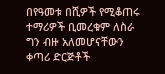በየዓመቱ በሺዎች የሚቆጠሩ ተማሪዎች ቢመረቁም ለስራ ግን ብዙ አለመሆናቸውን ቀጣሪ ድርጅቶች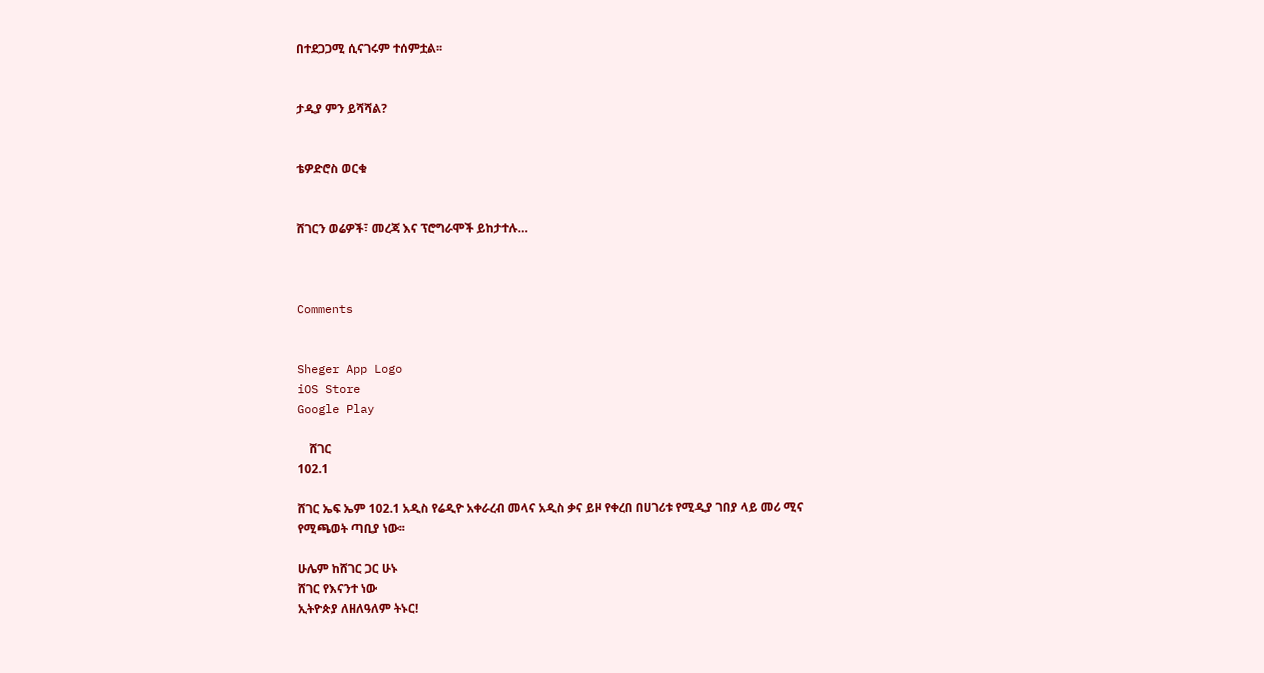በተደጋጋሚ ሲናገሩም ተሰምቷል፡፡


ታዲያ ምን ይሻሻል?


ቴዎድሮስ ወርቁ


ሸገርን ወሬዎች፣ መረጃ እና ፕሮግራሞች ይከታተሉ…



Comments


Sheger App Logo
iOS Store
Google Play

    ሸገር
102.1

ሸገር ኤፍ ኤም 102.1 አዲስ የሬዲዮ አቀራረብ መላና አዲስ ቃና ይዞ የቀረበ በሀገሪቱ የሚዲያ ገበያ ላይ መሪ ሚና የሚጫወት ጣቢያ ነው፡፡

ሁሌም ከሸገር ጋር ሁኑ
ሸገር የእናንተ ነው
ኢትዮጵያ ለዘለዓለም ትኑር!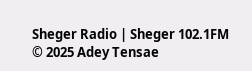Sheger Radio | Sheger 102.1FM  © 2025 Adey Tensae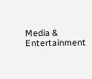Media & Entertainment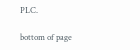PLC.

bottom of page